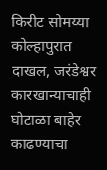किरीट सोमय्या कोल्हापुरात दाखल, जरंडेश्वर कारखान्याचाही घोटाळा बाहेर काढण्याचा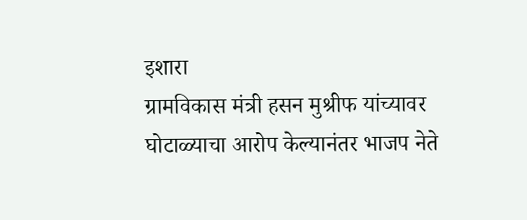इशारा
ग्रामविकास मंत्री हसन मुश्रीफ यांच्यावर घोटाळ्याचा आरोप केल्यानंतर भाजप नेते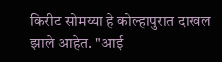किरीट सोमय्या हे कोल्हापुरात दाखल झाले आहेत. "आई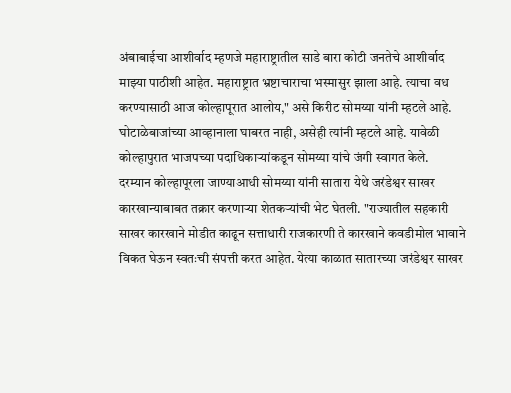अंबाबाईचा आशीर्वाद म्हणजे महाराष्ट्रातील साडे बारा कोटी जनतेचे आशीर्वाद माझ्या पाठीशी आहेत. महाराष्ट्रात भ्रष्टाचाराचा भस्मासुर झाला आहे. त्याचा वध करण्यासाठी आज कोल्हापूरात आलोय," असे किरीट सोमय्या यांनी म्हटले आहे. घोटाळेबाजांच्या आव्हानाला घाबरत नाही, असेही त्यांनी म्हटले आहे. यावेळी कोल्हापुरात भाजपच्या पदाधिकाऱ्यांकडून सोमय्या यांचे जंगी स्वागत केले.
दरम्यान कोल्हापूरला जाण्याआधी सोमय्या यांनी सातारा येथे जरंडेश्वर साखर कारखान्याबाबत तक्रार करणाऱ्या शेतकऱ्यांची भेट घेतली. "राज्यातील सहकारी साखर कारखाने मोडीत काढून सत्ताधारी राजकारणी ते कारखाने कवडीमोल भावाने विकत घेऊन स्वतःची संपत्ती करत आहेत. येत्या काळात सातारच्या जरंडेश्वर साखर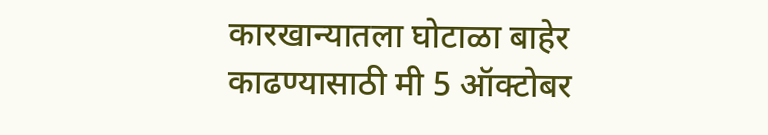कारखान्यातला घोटाळा बाहेर काढण्यासाठी मी 5 ऑक्टोबर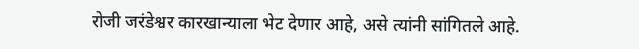रोजी जरंडेश्वर कारखान्याला भेट देणार आहे, असे त्यांनी सांगितले आहे.